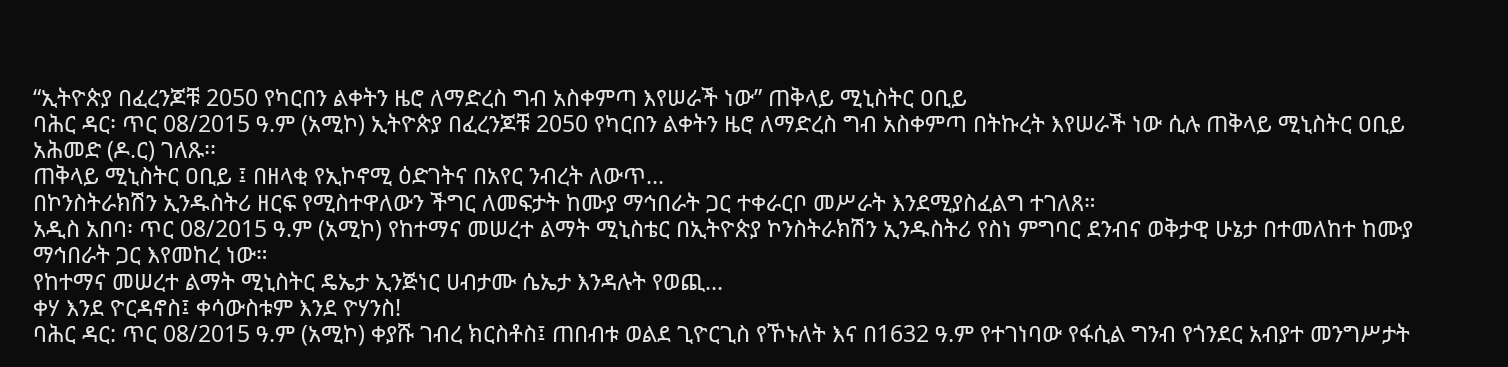“ኢትዮጵያ በፈረንጆቹ 2050 የካርበን ልቀትን ዜሮ ለማድረስ ግብ አስቀምጣ እየሠራች ነው” ጠቅላይ ሚኒስትር ዐቢይ
ባሕር ዳር፡ ጥር 08/2015 ዓ.ም (አሚኮ) ኢትዮጵያ በፈረንጆቹ 2050 የካርበን ልቀትን ዜሮ ለማድረስ ግብ አስቀምጣ በትኩረት እየሠራች ነው ሲሉ ጠቅላይ ሚኒስትር ዐቢይ አሕመድ (ዶ.ር) ገለጹ፡፡
ጠቅላይ ሚኒስትር ዐቢይ ፤ በዘላቂ የኢኮኖሚ ዕድገትና በአየር ንብረት ለውጥ...
በኮንስትራክሽን ኢንዱስትሪ ዘርፍ የሚስተዋለውን ችግር ለመፍታት ከሙያ ማኅበራት ጋር ተቀራርቦ መሥራት እንደሚያስፈልግ ተገለጸ።
አዲስ አበባ፡ ጥር 08/2015 ዓ.ም (አሚኮ) የከተማና መሠረተ ልማት ሚኒስቴር በኢትዮጵያ ኮንስትራክሽን ኢንዱስትሪ የስነ ምግባር ደንብና ወቅታዊ ሁኔታ በተመለከተ ከሙያ ማኅበራት ጋር እየመከረ ነው።
የከተማና መሠረተ ልማት ሚኒስትር ዴኤታ ኢንጅነር ሀብታሙ ሴኤታ እንዳሉት የወጪ...
ቀሃ እንደ ዮርዳኖስ፤ ቀሳውስቱም እንደ ዮሃንስ!
ባሕር ዳር: ጥር 08/2015 ዓ.ም (አሚኮ) ቀያሹ ገብረ ክርስቶስ፤ ጠበብቱ ወልደ ጊዮርጊስ የኾኑለት እና በ1632 ዓ.ም የተገነባው የፋሲል ግንብ የጎንደር አብያተ መንግሥታት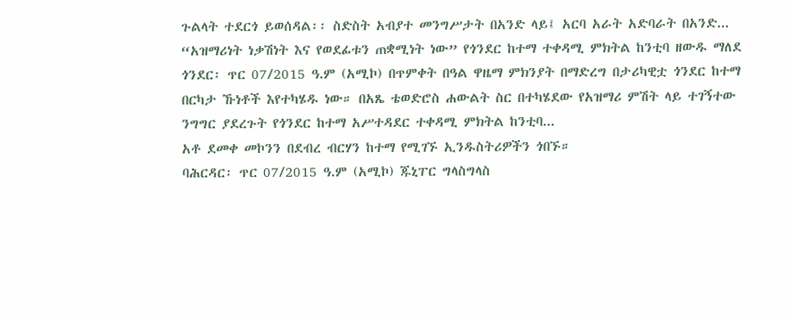ጉልላት ተደርጎ ይወሰዳል፡፡ ስድስት አብያተ መንግሥታት በአንድ ላይ፤ አርባ አራት አድባራት በአንድ...
“አዝማሪነት ነቃሽነት እና የወደፊቱን ጠቋሚነት ነው” የጎንደር ከተማ ተቀዳሚ ምክትል ከንቲባ ዘውዱ ማለደ
ጎንደር፡ ጥር 07/2015 ዓ.ም (አሚኮ) በጥምቀት በዓል ዋዜማ ምክንያት በማድረግ በታሪካዊቷ ጎንደር ከተማ በርካታ ኹነቶች እየተካሄዱ ነው። በአጼ ቴወድሮስ ሐውልት ስር በተካሄደው የአዝማሪ ምሽት ላይ ተገኝተው ንግግር ያደረጉት የጎንደር ከተማ አሥተዳደር ተቀዳሚ ምክትል ከንቲባ...
አቶ ደመቀ መኮንን በደብረ ብርሃን ከተማ የሚገኙ ኢንዱስትሪዎችን ጎበኙ።
ባሕርዳር፡ ጥር 07/2015 ዓ.ም (አሚኮ) ጁኒፐር ግላስግላስ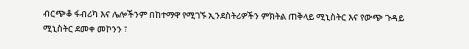ብርጭቆ ፋብሪካ እና ሌሎችንም በከተማዋ የሚገኙ ኢንደስትሪዎችን ምክትል ጠቅላይ ሚኒስትር እና የውጭ ጉዳይ ሚኒስትር ደመቀ መኮንን ፣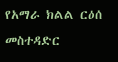የአማራ ክልል ርዕሰ መስተዳድር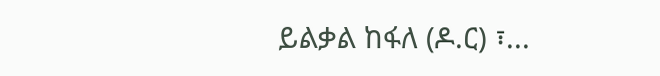ይልቃል ከፋለ (ዶ.ር) ፣...